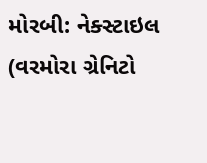મોરબી: નેક્સ્ટાઇલ (વરમોરા ગ્રેનિટો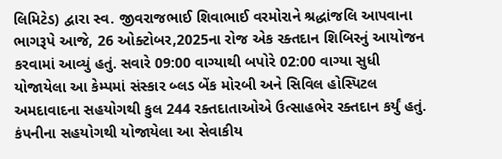લિમિટેડ) દ્વારા સ્વ. જીવરાજભાઈ શિવાભાઈ વરમોરાને શ્રદ્ધાંજલિ આપવાના ભાગરૂપે આજે, 26 ઓક્ટોબર,2025ના રોજ એક રક્તદાન શિબિરનું આયોજન કરવામાં આવ્યું હતું. સવારે 09:00 વાગ્યાથી બપોરે 02:00 વાગ્યા સુધી યોજાયેલા આ કેમ્પમાં સંસ્કાર બ્લડ બેંક મોરબી અને સિવિલ હોસ્પિટલ અમદાવાદના સહયોગથી કુલ 244 રક્તદાતાઓએ ઉત્સાહભેર રક્તદાન કર્યું હતું. કંપનીના સહયોગથી યોજાયેલા આ સેવાકીય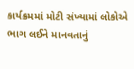કાર્યક્રમમાં મોટી સંખ્યામાં લોકોએ ભાગ લઈને માનવતાનું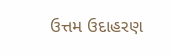ઉત્તમ ઉદાહરણ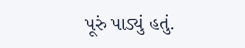પૂરું પાડ્યું હતું.